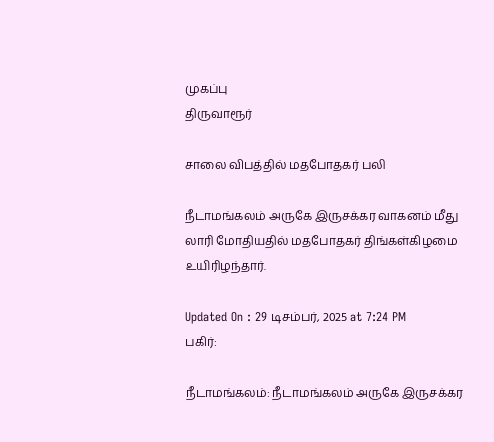முகப்பு
திருவாரூர்

சாலை விபத்தில் மதபோதகர் பலி

நீடாமங்கலம் அருகே இருசக்கர வாகனம் மீது லாரி மோதியதில் மதபோதகர் திங்கள்கிழமை உயிரிழந்தார்.

Updated On : 29 டிசம்பர், 2025 at 7:24 PM
பகிர்:

நீடாமங்கலம்: நீடாமங்கலம் அருகே இருசக்கர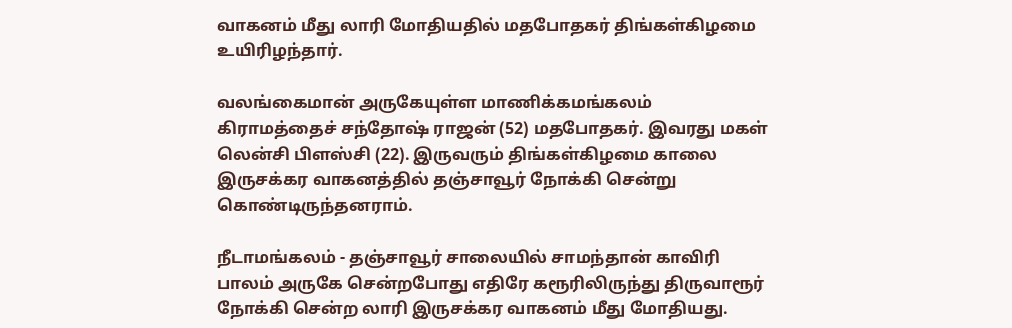வாகனம் மீது லாரி மோதியதில் மதபோதகர் திங்கள்கிழமை உயிரிழந்தார்.

வலங்கைமான் அருகேயுள்ள மாணிக்கமங்கலம் கிராமத்தைச் சந்தோஷ் ராஜன் (52) மதபோதகர். இவரது மகள் லென்சி பிளஸ்சி (22). இருவரும் திங்கள்கிழமை காலை இருசக்கர வாகனத்தில் தஞ்சாவூர் நோக்கி சென்று கொண்டிருந்தனராம்.

நீடாமங்கலம் - தஞ்சாவூர் சாலையில் சாமந்தான் காவிரி பாலம் அருகே சென்றபோது எதிரே கரூரிலிருந்து திருவாரூர் நோக்கி சென்ற லாரி இருசக்கர வாகனம் மீது மோதியது.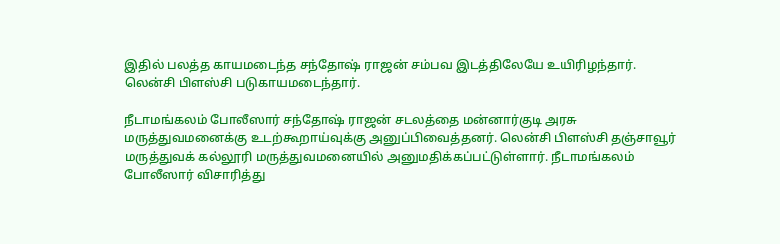இதில் பலத்த காயமடைந்த சந்தோஷ் ராஜன் சம்பவ இடத்திலேயே உயிரிழந்தார். லென்சி பிளஸ்சி படுகாயமடைந்தார்.

நீடாமங்கலம் போலீஸார் சந்தோஷ் ராஜன் சடலத்தை மன்னார்குடி அரசு மருத்துவமனைக்கு உடற்கூறாய்வுக்கு அனுப்பிவைத்தனர். லென்சி பிளஸ்சி தஞ்சாவூர் மருத்துவக் கல்லூரி மருத்துவமனையில் அனுமதிக்கப்பட்டுள்ளார். நீடாமங்கலம் போலீஸார் விசாரித்து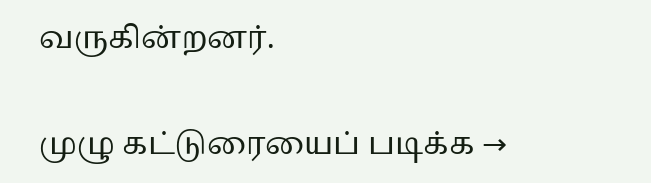வருகின்றனர்.

முழு கட்டுரையைப் படிக்க →